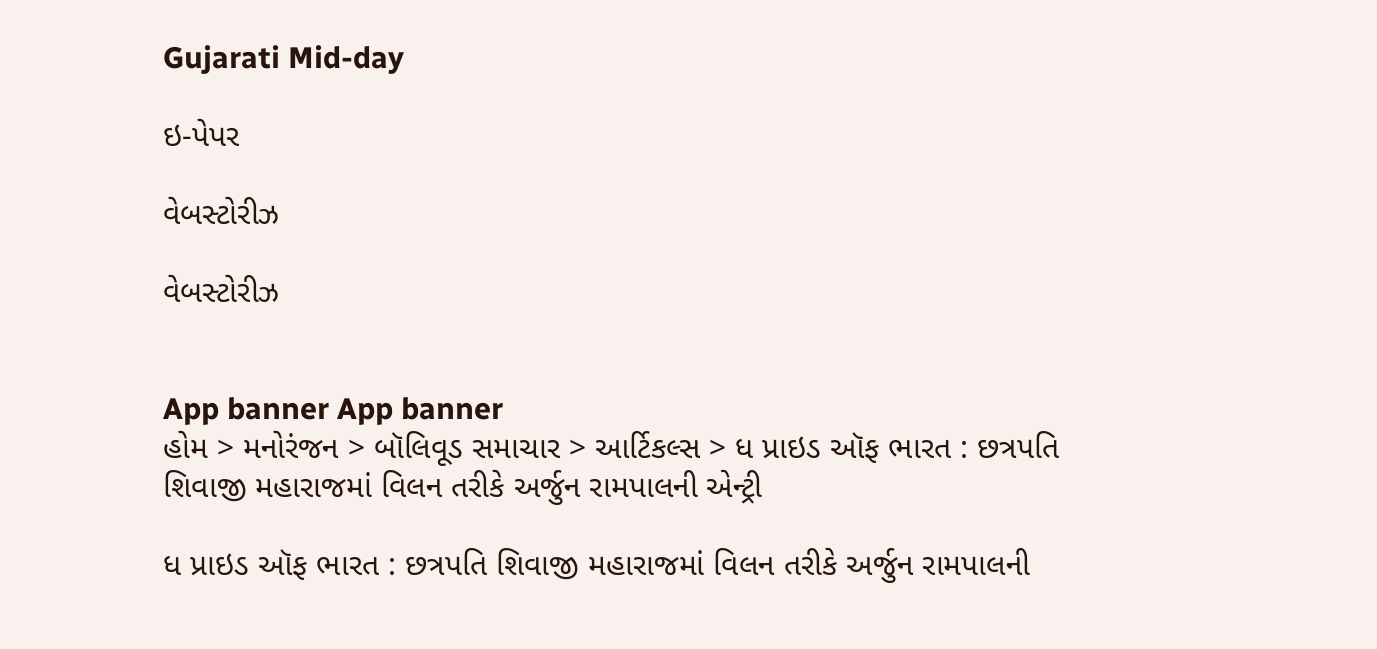Gujarati Mid-day

ઇ-પેપર

વેબસ્ટોરીઝ

વેબસ્ટોરીઝ


App banner App banner
હોમ > મનોરંજન > બૉલિવૂડ સમાચાર > આર્ટિકલ્સ > ધ પ્રાઇડ ઑફ ભારત : છત્રપતિ શિવાજી મહારાજમાં વિલન તરીકે અર્જુન રામપાલની એન્ટ્રી

ધ પ્રાઇડ ઑફ ભારત : છત્રપતિ શિવાજી મહારાજમાં વિલન તરીકે અર્જુન રામપાલની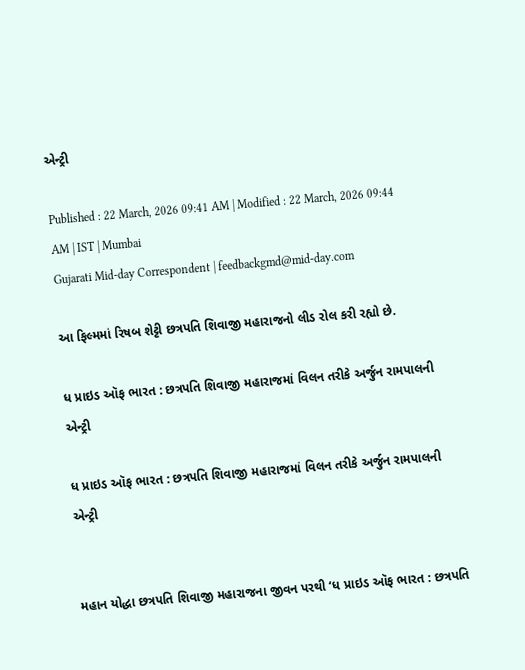એન્ટ્રી

Published : 22 March, 2026 09:41 AM | Modified : 22 March, 2026 09:44 AM | IST | Mumbai
Gujarati Mid-day Correspondent | feedbackgmd@mid-day.com

આ ફિલ્મમાં રિષબ શેટ્ટી છત્રપતિ શિવાજી મહારાજનો લીડ રોલ કરી રહ્યો છે.

ધ પ્રાઇડ ઑફ ભારત : છત્રપતિ શિવાજી મહારાજમાં વિલન તરીકે અર્જુન રામપાલની એન્ટ્રી

ધ પ્રાઇડ ઑફ ભારત : છત્રપતિ શિવાજી મહારાજમાં વિલન તરીકે અર્જુન રામપાલની એન્ટ્રી


મહાન યોદ્ધા છત્રપતિ શિવાજી મહારાજના જીવન પરથી ‘ધ પ્રાઇડ ઑફ ભારત : છત્રપતિ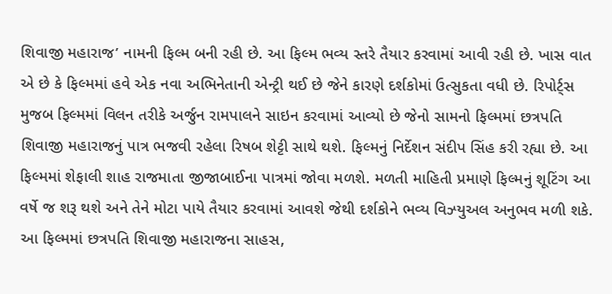શિવાજી મહારાજ’ નામની ફિલ્મ બની રહી છે. આ ફિલ્મ ભવ્ય સ્તરે તૈયાર કરવામાં આવી રહી છે. ખાસ વાત એ છે કે ફિલ્મમાં હવે એક નવા અભિનેતાની એન્ટ્રી થઈ છે જેને કારણે દર્શકોમાં ઉત્સુકતા વધી છે. રિપોર્ટ્સ મુજબ ફિલ્મમાં વિલન તરીકે અર્જુન રામપાલને સાઇન કરવામાં આવ્યો છે જેનો સામનો ફિલ્મમાં છત્રપતિ શિવાજી મહારાજનું પાત્ર ભજવી રહેલા રિષબ શેટ્ટી સાથે થશે. ફિલ્મનું નિર્દેશન સંદીપ સિંહ કરી રહ્યા છે. આ ફિલ્મમાં શેફાલી શાહ રાજમાતા જીજાબાઈના પાત્રમાં જોવા મળશે. મળતી માહિતી પ્રમાણે ફિલ્મનું શૂટિંગ આ વર્ષે જ શરૂ થશે અને તેને મોટા પાયે તૈયાર કરવામાં આવશે જેથી દર્શકોને ભવ્ય વિઝ્‍યુઅલ અનુભવ મળી શકે. આ ફિલ્મમાં છત્રપતિ શિવાજી મહારાજના સાહસ,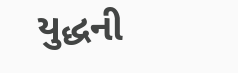યુદ્ધની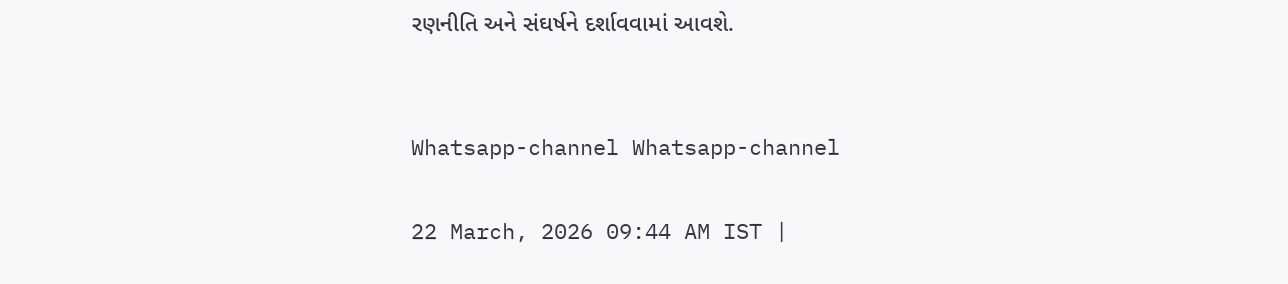રણનીતિ અને સંઘર્ષને દર્શાવવામાં આવશે.


Whatsapp-channel Whatsapp-channel

22 March, 2026 09:44 AM IST |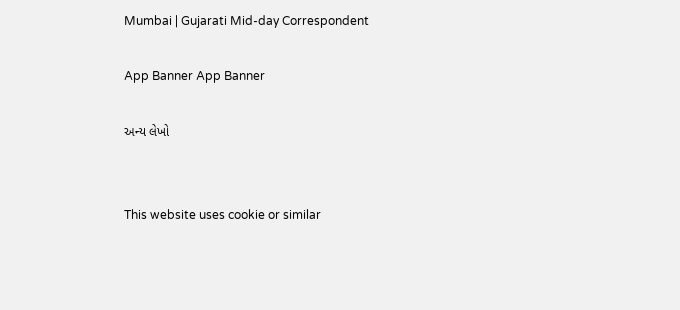Mumbai | Gujarati Mid-day Correspondent

App Banner App Banner

અન્ય લેખો


This website uses cookie or similar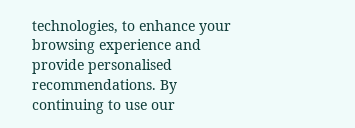technologies, to enhance your browsing experience and provide personalised recommendations. By continuing to use our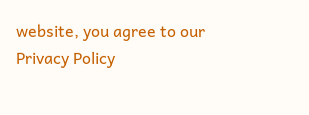website, you agree to our Privacy Policy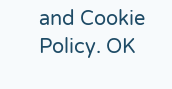and Cookie Policy. OK